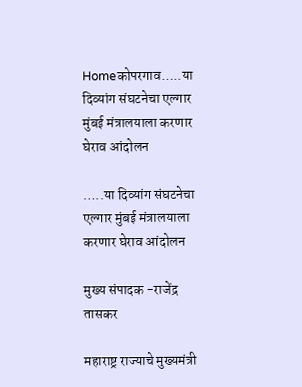Homeकोपरगाव…..या दिव्यांग संघटनेचा एल्गार मुंबई मंत्रालयाला करणार घेराव आंदोलन

…..या दिव्यांग संघटनेचा एल्गार मुंबई मंत्रालयाला करणार घेराव आंदोलन

मुख्य संपादक -राजेंद्र तासकर

महाराष्ट्र राज्याचे मुख्यमंत्री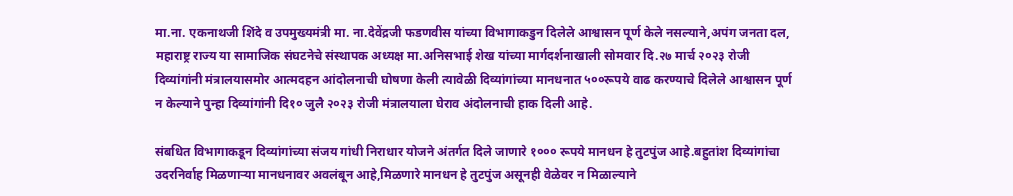मा.ना. एकनाथजी शिंदे व उपमुख्यमंत्री मा. ना.देवेंद्रजी फडणवीस यांच्या विभागाकडुन दिलेले आश्वासन पूर्ण केले नसल्याने,अपंग जनता दल, महाराष्ट्र राज्य या सामाजिक संघटनेचे संस्थापक अध्यक्ष मा.अनिसभाई शेख यांच्या मार्गदर्शनाखाली सोमवार दि.२७ मार्च २०२३ रोजी दिव्यांगांनी मंत्रालयासमोर आत्मदहन आंदोलनाची घोषणा केली त्यावेळी दिव्यांगांच्या मानधनात ५००रूपये वाढ करण्याचे दिलेले आश्वासन पूर्ण न केल्याने पुन्हा दिव्यांगांनी दि१० जुलै २०२३ रोजी मंत्रालयाला घेराव अंदोलनाची हाक दिली आहे.

संबधित विभागाकडून दिव्यांगांच्या संजय गांधी निराधार योजने अंतर्गत दिले जाणारे १००० रूपये मानधन हे तुटपुंज आहे.बहुतांश दिव्यांगांचा उदरनिर्वाह मिळणाऱ्या मानधनावर अवलंबून आहे,मिळणारे मानधन हे तुटपुंज असूनही वेळेवर न मिळाल्याने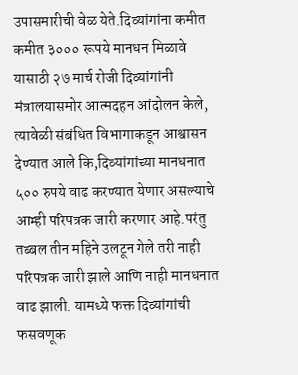उपासमारीची वेळ येते.दिव्यांगांना कमीत कमीत ३००० रूपये मानधन मिळावे यासाठी २७ मार्च रोजी दिव्यांगांनी मंत्रालयासमोर आत्मदहन आंदोलन केले, त्यावेळी संबंधित विभागाकडून आश्वासन देण्यात आले कि,दिव्यांगांच्या मानधनात ५०० रुपये वाढ करण्यात येणार असल्याचे आम्ही परिपत्रक जारी करणार आहे.परंतु तब्बल तीन महिने उलटून गेले तरी नाही परिपत्रक जारी झाले आणि नाही मानधनात वाढ झाली. यामध्ये फक्त दिव्यांगांची फसवणूक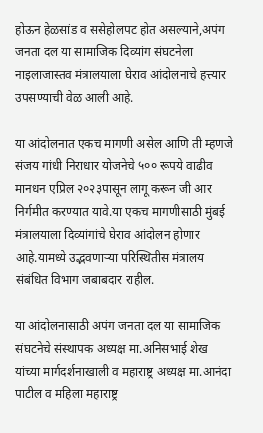होऊन हेळसांड व ससेहोलपट होत असल्याने,अपंग जनता दल या सामाजिक दिव्यांग संघटनेला नाइलाजास्तव मंत्रालयाला घेराव आंदोलनाचे हत्त्यार उपसण्याची वेळ आली आहे.

या आंदोलनात एकच मागणी असेल आणि ती म्हणजे संजय गांधी निराधार योजनेचे ५०० रूपये वाढीव मानधन एप्रिल २०२३पासून लागू करून जी आर निर्गमीत करण्यात यावे.या एकच मागणीसाठी मुंबई मंत्रालयाला दिव्यांगांचे घेराव आंदोलन होणार आहे.यामध्ये उद्भवणाऱ्या परिस्थितीस मंत्रालय संबंधित विभाग जबाबदार राहील.

या आंदोलनासाठी अपंग जनता दल या सामाजिक संघटनेचे संस्थापक अध्यक्ष मा.अनिसभाई शेख यांच्या मार्गदर्शनाखाली व महाराष्ट्र अध्यक्ष मा.आनंदा पाटील व महिला महाराष्ट्र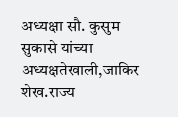अध्यक्षा सौ. कुसुम सुकासे यांच्या अध्यक्षतेखाली,जाकिर शेख.राज्य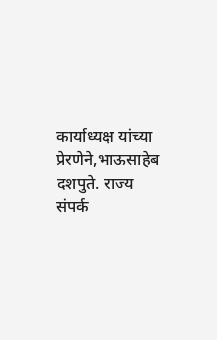कार्याध्यक्ष यांच्या प्रेरणेने,भाऊसाहेब दशपुते. राज्य संपर्क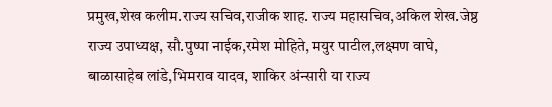प्रमुख,शेख कलीम.राज्य सचिव,राजीक शाह. राज्य महासचिव,अकिल शेख.जेष्ठ राज्य उपाध्यक्ष, सौ.पुष्पा नाईक,रमेश मोहिते, मयुर पाटील,लक्ष्मण वाघे, बाळासाहेब लांडे,भिमराव यादव, शाकिर अंन्सारी या राज्य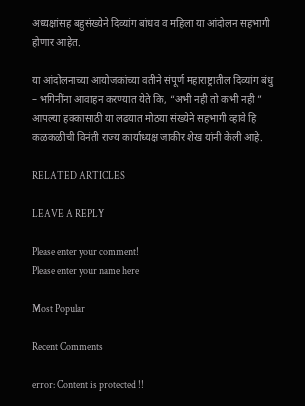अध्यक्षांसह बहुसंख्येने दिव्यांग बांधव व महिला या आंदोलन सहभागी होणार आहेत.

या आंदोलनाच्या आयोजकांच्या वतीने संपूर्ण महाराष्ट्रातील दिव्यांग बंधु – भगिनींना आवाहन करण्यात येते कि, “अभी नही तो कभी नही ” आपल्या हक्कासाठी या लढयात मोठया संख्येने सहभागी व्हावे हि कळकळीची विनंती राज्य कार्याध्यक्ष जाकीर शेख यांनी केली आहे.

RELATED ARTICLES

LEAVE A REPLY

Please enter your comment!
Please enter your name here

Most Popular

Recent Comments

error: Content is protected !!